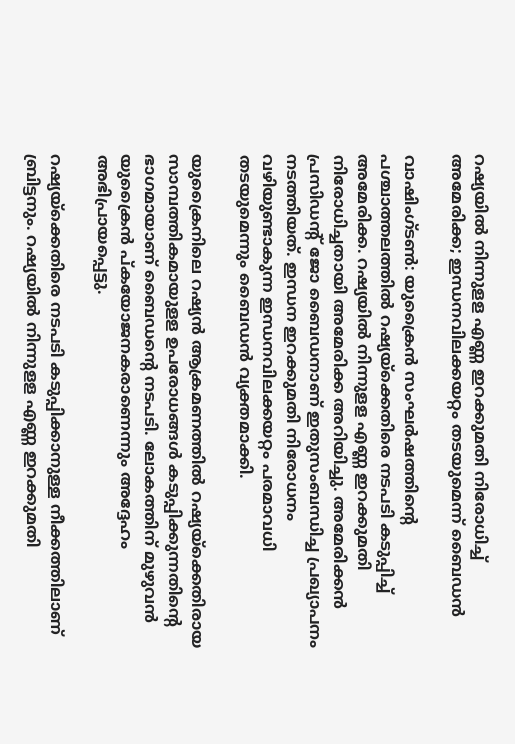റഷ്യയിൽ നിന്നുളള എണ്ണ ഇറക്കുമതി നിരോധിച്ച് അമേരിക്ക; ഇന്ധനവിലക്കയറ്റം തടയുമെന്ന് ബൈഡൻ

വാഷിംഗ്ടൺ: യുക്രൈൻ സംഘർഷത്തിന്റെ പശ്ചാത്തലത്തിൽ റഷ്യയ്‌ക്കെതിരെ നടപടി കടുപ്പിച്ച് അമേരിക്ക. റഷ്യയിൽ നിന്നുളള എണ്ണ ഇറക്കുമതി നിരോധിച്ചതായി അമേരിക്ക അറിയിച്ചു. അമേരിക്കൻ പ്രസിഡന്റ് ജോ ബൈഡനാണ് ഇതുസംബന്ധിച്ച പ്രഖ്യാപനം നടത്തിയത്. ഇന്ധന ഇറക്കുമതി നിരോധനം വഴിയുണ്ടാകുന്ന ഇന്ധനവിലക്കയറ്റം പരമാവധി തടയുമെന്നും ബൈഡൻ വ്യക്തമാക്കി.

യുക്രൈനിലെ റഷ്യൻ ആക്രമണത്തിൽ റഷ്യയ്ക്കെതിരായ സാമ്പത്തികമായുളള ഉപരോധങ്ങൾ കടുപ്പിക്കുന്നതിന്റെ ഭാഗമായാണ് ബൈഡന്റെ നടപടി. ലോകത്തിന് മുഴുവൻ യുക്രൈൻ പ്കയോജനകരാണെന്നും അദ്ദേഹം അഭിപ്രായപ്പെട്ടു.

റഷ്യയ്‌ക്കെതിരെ നടപടി കടുപ്പിക്കാനുള്ള നീക്കത്തിലാണ് ബ്രിട്ടനും. റഷ്യയിൽ നിന്നുളള എണ്ണ ഇറക്കുമതി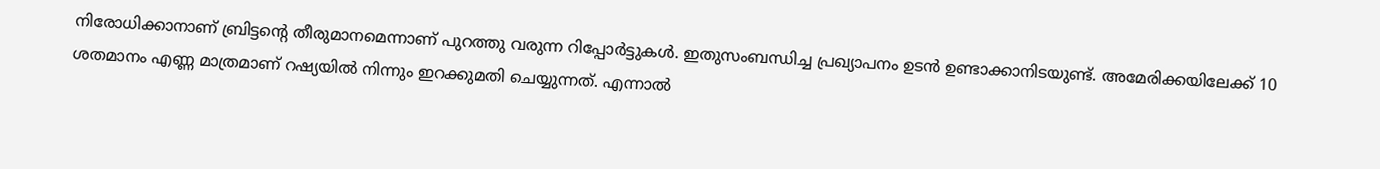നിരോധിക്കാനാണ് ബ്രിട്ടന്റെ തീരുമാനമെന്നാണ് പുറത്തു വരുന്ന റിപ്പോർട്ടുകൾ. ഇതുസംബന്ധിച്ച പ്രഖ്യാപനം ഉടൻ ഉണ്ടാക്കാനിടയുണ്ട്. അമേരിക്കയിലേക്ക് 10 ശതമാനം എണ്ണ മാത്രമാണ് റഷ്യയിൽ നിന്നും ഇറക്കുമതി ചെയ്യുന്നത്. എന്നാൽ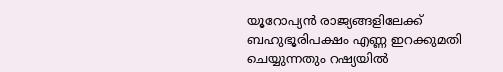യൂറോപ്യൻ രാജ്യങ്ങളിലേക്ക് ബഹുഭൂരിപക്ഷം എണ്ണ ഇറക്കുമതി ചെയ്യുന്നതും റഷ്യയിൽ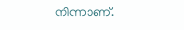നിന്നാണ്.